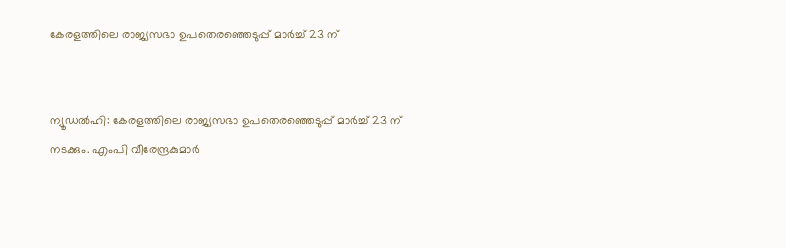കേരളത്തിലെ രാജ്യസഭാ ഉപതെരഞ്ഞെടുപ്പ് മാര്‍ച്ച്‌ 23 ന്


ന്യൂഡല്‍ഹി: കേരളത്തിലെ രാജ്യസഭാ ഉപതെരഞ്ഞെടുപ്പ് മാര്‍ച്ച്‌ 23 ന് നടക്കും. എംപി വീരേന്ദ്രകുമാര്‍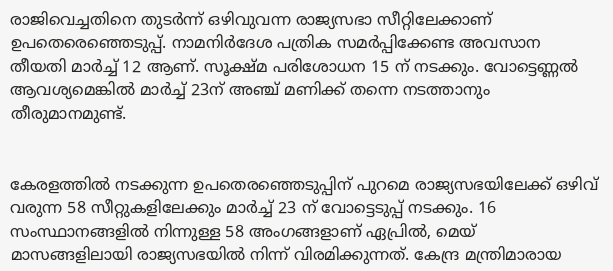രാജിവെച്ചതിനെ തുടര്‍ന്ന് ഒഴിവുവന്ന രാജ്യസഭാ സീറ്റിലേക്കാണ് ഉപതെരെഞ്ഞെടുപ്പ്. നാമനിര്‍ദേശ പത്രിക സമര്‍പ്പിക്കേണ്ട അവസാന തീയതി മാര്‍ച്ച്‌ 12 ആണ്. സൂക്ഷ്മ പരിശോധന 15 ന് നടക്കും. വോട്ടെണ്ണല്‍ ആവശ്യമെങ്കില്‍ മാര്‍ച്ച്‌ 23ന് അഞ്ച് മണിക്ക് തന്നെ നടത്താനും തീരുമാനമുണ്ട്.


കേരളത്തില്‍ നടക്കുന്ന ഉപതെരഞ്ഞെടുപ്പിന് പുറമെ രാജ്യസഭയിലേക്ക് ഒഴിവ് വരുന്ന 58 സീറ്റുകളിലേക്കും മാര്‍ച്ച്‌ 23 ന് വോട്ടെടുപ്പ് നടക്കും. 16 സംസ്ഥാനങ്ങളില്‍ നിന്നുള്ള 58 അംഗങ്ങളാണ് ഏപ്രില്‍, മെയ് മാസങ്ങളിലായി രാജ്യസഭയില്‍ നിന്ന് വിരമിക്കുന്നത്. കേന്ദ്ര മന്ത്രിമാരായ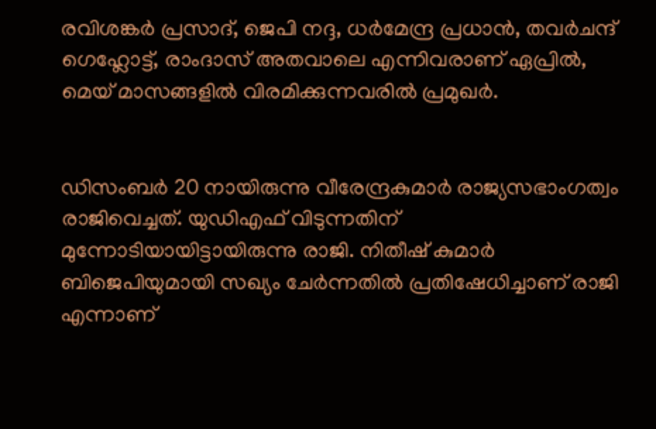രവിശങ്കര്‍ പ്രസാദ്, ജെപി നദ്ദ, ധര്‍മേന്ദ്ര പ്രധാന്‍, തവര്‍ചന്ദ് ഗെഹ്ലോട്ട്, രാംദാസ് അതവാലെ എന്നിവരാണ് ഏപ്രില്‍, മെയ് മാസങ്ങളില്‍ വിരമിക്കുന്നവരില്‍ പ്രമുഖര്‍.


ഡിസംബര്‍ 20 നായിരുന്നു വീരേന്ദ്രകുമാര്‍ രാജ്യസഭാംഗത്വം രാജിവെച്ചത്. യുഡിഎഫ് വിടുന്നതിന് മുന്നോടിയായിട്ടായിരുന്നു രാജി. നിതീഷ് കുമാര്‍ ബിജെപിയുമായി സഖ്യം ചേര്‍ന്നതില്‍ പ്രതിഷേധിച്ചാണ് രാജി എന്നാണ്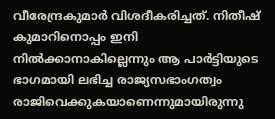വീരേന്ദ്രകുമാര്‍ വിശദീകരിച്ചത്. നിതീഷ് കുമാറിനൊപ്പം ഇനി നില്‍ക്കാനാകില്ലെന്നും ആ പാര്‍ട്ടിയുടെ ഭാഗമായി ലഭിച്ച രാജ്യസഭാംഗത്വം രാജിവെക്കുകയാണെന്നുമായിരുന്നു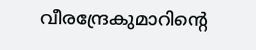വീരന്ദ്രേകുമാറിന്റെ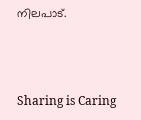നിലപാട്.



Sharing is Caring